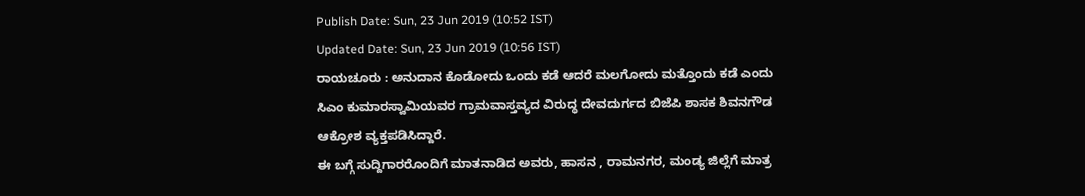Publish Date: Sun, 23 Jun 2019 (10:52 IST)
Updated Date: Sun, 23 Jun 2019 (10:56 IST)
ರಾಯಚೂರು : ಅನುದಾನ ಕೊಡೋದು ಒಂದು ಕಡೆ ಆದರೆ ಮಲಗೋದು ಮತ್ತೊಂದು ಕಡೆ ಎಂದು ಸಿಎಂ ಕುಮಾರಸ್ವಾಮಿಯವರ ಗ್ರಾಮವಾಸ್ತವ್ಯದ ವಿರುದ್ಧ ದೇವದುರ್ಗದ ಬಿಜೆಪಿ ಶಾಸಕ ಶಿವನಗೌಡ ಆಕ್ರೋಶ ವ್ಯಕ್ತಪಡಿಸಿದ್ದಾರೆ.
ಈ ಬಗ್ಗೆ ಸುದ್ದಿಗಾರರೊಂದಿಗೆ ಮಾತನಾಡಿದ ಅವರು, ಹಾಸನ , ರಾಮನಗರ, ಮಂಡ್ಯ ಜಿಲ್ಲೆಗೆ ಮಾತ್ರ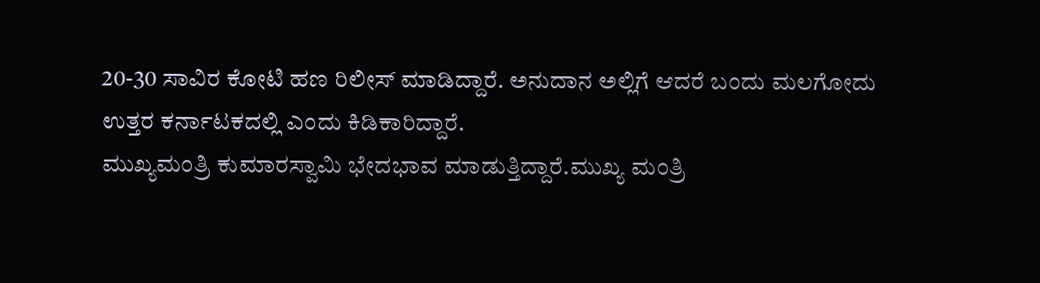20-30 ಸಾವಿರ ಕೋಟಿ ಹಣ ರಿಲೀಸ್ ಮಾಡಿದ್ದಾರೆ. ಅನುದಾನ ಅಲ್ಲಿಗೆ ಆದರೆ ಬಂದು ಮಲಗೋದು ಉತ್ತರ ಕರ್ನಾಟಕದಲ್ಲಿ ಎಂದು ಕಿಡಿಕಾರಿದ್ದಾರೆ.
ಮುಖ್ಯಮಂತ್ರಿ ಕುಮಾರಸ್ವಾಮಿ ಭೇದಭಾವ ಮಾಡುತ್ತಿದ್ದಾರೆ.ಮುಖ್ಯ ಮಂತ್ರಿ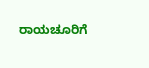ರಾಯಚೂರಿಗೆ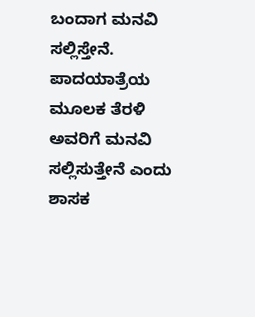ಬಂದಾಗ ಮನವಿ ಸಲ್ಲಿಸ್ತೇನೆ. ಪಾದಯಾತ್ರೆಯ ಮೂಲಕ ತೆರಳಿ ಅವರಿಗೆ ಮನವಿ ಸಲ್ಲಿಸುತ್ತೇನೆ ಎಂದು ಶಾಸಕ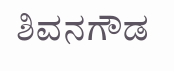ಶಿವನಗೌಡ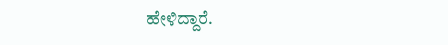ಹೇಳಿದ್ದಾರೆ.